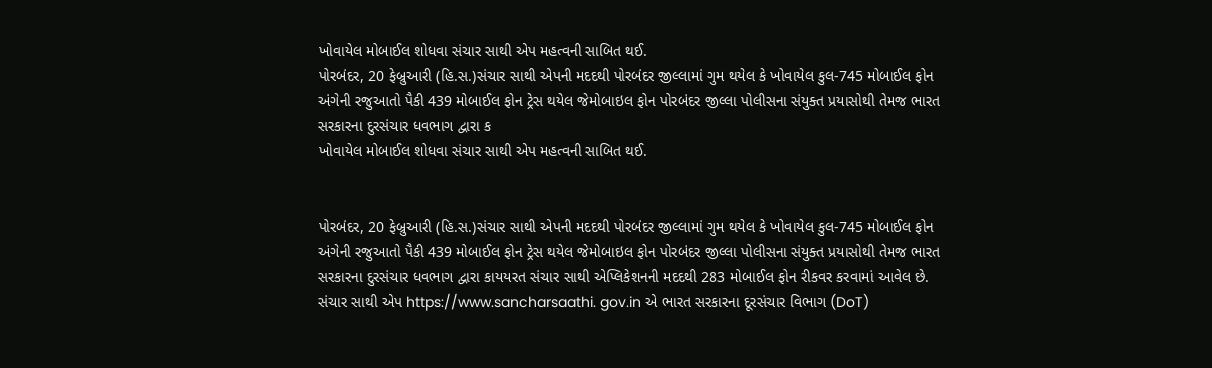ખોવાયેલ મોબાઈલ શોધવા સંચાર સાથી એપ મહત્વની સાબિત થઈ.
પોરબંદર, 20 ફેબ્રુઆરી (હિ.સ.)સંચાર સાથી એપની મદદથી પોરબંદર જીલ્લામાં ગુમ થયેલ કે ખોવાયેલ કુલ-745 મોબાઈલ ફોન અંગેની રજુઆતો પૈકી 439 મોબાઈલ ફોન ટ્રેસ થયેલ જેમોબાઇલ ફોન પોરબંદર જીલ્લા પોલીસના સંયુક્ત પ્રયાસોથી તેમજ ભારત સરકારના દુરસંચાર ધવભાગ દ્વારા ક
ખોવાયેલ મોબાઈલ શોધવા સંચાર સાથી એપ મહત્વની સાબિત થઈ.


પોરબંદર, 20 ફેબ્રુઆરી (હિ.સ.)સંચાર સાથી એપની મદદથી પોરબંદર જીલ્લામાં ગુમ થયેલ કે ખોવાયેલ કુલ-745 મોબાઈલ ફોન અંગેની રજુઆતો પૈકી 439 મોબાઈલ ફોન ટ્રેસ થયેલ જેમોબાઇલ ફોન પોરબંદર જીલ્લા પોલીસના સંયુક્ત પ્રયાસોથી તેમજ ભારત સરકારના દુરસંચાર ધવભાગ દ્વારા કાયયરત સંચાર સાથી એપ્લિકેશનની મદદથી 283 મોબાઈલ ફોન રીકવર કરવામાં આવેલ છે. સંચાર સાથી એપ https://www.sancharsaathi. gov.in એ ભારત સરકારના દૂરસંચાર વિભાગ (DoT)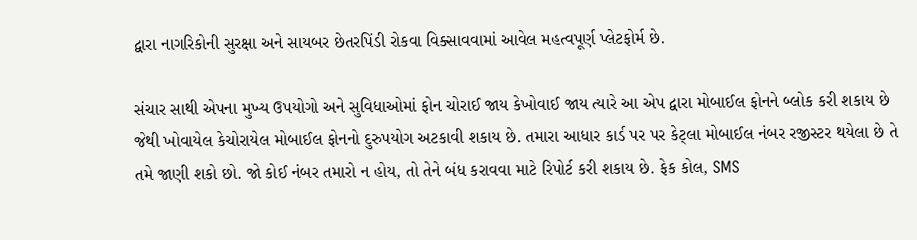દ્વારા નાગરિકોની સુરક્ષા અને સાયબર છેતરપિંડી રોકવા વિક્સાવવામાં આવેલ મહત્વપૂર્ણ પ્લેટફોર્મ છે.

સંચાર સાથી એપના મુખ્ય ઉપયોગો અને સુવિધાઓમાં ફોન ચોરાઈ જાય કેખોવાઈ જાય ત્યારે આ એપ દ્વારા મોબાઈલ ફોનને બ્લોક કરી શકાય છે જેથી ખોવાયેલ કેચોરાયેલ મોબાઈલ ફોનનો દુરુપયોગ અટકાવી શકાય છે. તમારા આધાર કાર્ડ પર પર કેટ્લા મોબાઈલ નંબર રજીસ્ટર થયેલા છે તે તમે જાણી શકો છો. જો કોઈ નંબર તમારો ન હોય, તો તેને બંધ કરાવવા માટે રિપોર્ટ કરી શકાય છે. ફેક કોલ, SMS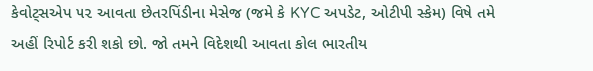કેવોટ્સએપ ૫૨ આવતા છેતરપિંડીના મેસેજ (જમે કે KYC અપડેટ, ઓટીપી સ્કેમ) વિષે તમે અહીં રિપોર્ટ કરી શકો છો. જો તમને વિદેશથી આવતા કોલ ભારતીય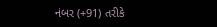નંબર (+91) તરીકે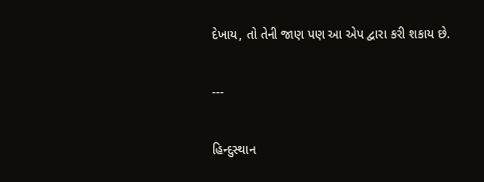દેખાય, તો તેની જાણ પણ આ એપ દ્વારા કરી શકાય છે.

---

હિન્દુસ્થાન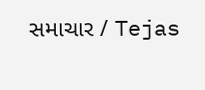સમાચાર / Tejas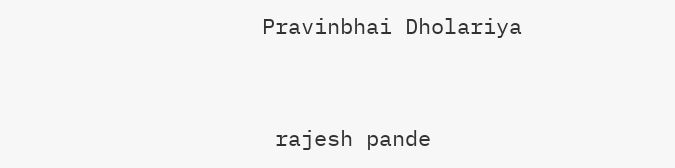Pravinbhai Dholariya


 rajesh pande